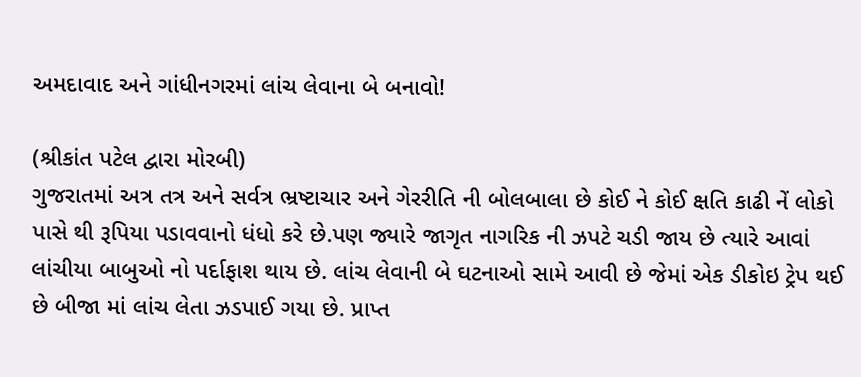અમદાવાદ અને ગાંધીનગરમાં લાંચ લેવાના બે બનાવો!

(શ્રીકાંત પટેલ દ્વારા મોરબી)
ગુજરાતમાં અત્ર તત્ર અને સર્વત્ર ભ્રષ્ટાચાર અને ગેરરીતિ ની બોલબાલા છે કોઈ ને કોઈ ક્ષતિ કાઢી નેં લોકો પાસે થી રૂપિયા પડાવવાનો ધંધો કરે છે.પણ જ્યારે જાગૃત નાગરિક ની ઝપટે ચડી જાય છે ત્યારે આવાં લાંચીયા બાબુઓ નો પર્દાફાશ થાય છે. લાંચ લેવાની બે ઘટનાઓ સામે આવી છે જેમાં એક ડીકોઇ ટ્રેપ થઈ છે બીજા માં લાંચ લેતા ઝડપાઈ ગયા છે. પ્રાપ્ત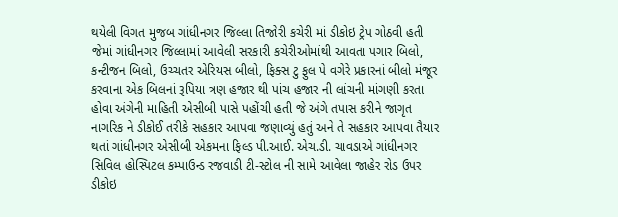થયેલી વિગત મુજબ ગાંધીનગર જિલ્લા તિજોરી કચેરી માં ડીકોઇ ટ્રેપ ગોઠવી હતી જેમાં ગાંધીનગર જિલ્લામાં આવેલી સરકારી કચેરીઓમાંથી આવતા પગાર બિલો, કન્ટીજન બિલો, ઉચ્ચતર એરિયસ બીલો, ફિક્સ ટુ ફુલ પે વગેરે પ્રકારનાં બીલો મંજૂર કરવાના એક બિલનાં રૂપિયા ત્રણ હજાર થી પાંચ હજાર ની લાંચની માંગણી કરતા હોવા અંગેની માહિતી એસીબી પાસે પહોંચી હતી જે અંગે તપાસ કરીને જાગૃત નાગરિક ને ડીકોઈ તરીકે સહકાર આપવા જણાવ્યું હતું અને તે સહકાર આપવા તૈયાર થતાં ગાંધીનગર એસીબી એકમના ફિલ્ડ પી.આઈ. એચ.ડી. ચાવડાએ ગાંધીનગર સિવિલ હોસ્પિટલ કમ્પાઉન્ડ રજવાડી ટી-સ્ટોલ ની સામે આવેલા જાહેર રોડ ઉપર ડીકોઇ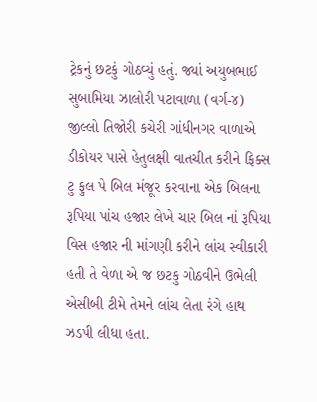ટ્રેકનું છટકું ગોઠવ્યું હતું. જ્યાં અયુબભાઈ સુબામિયા ઝાલોરી પટાવાળા (વર્ગ-૪) જીલ્લો તિજોરી કચેરી ગાંધીનગર વાળાએ ડીકોયર પાસે હેતુલક્ષી વાતચીત કરીને ફિક્સ ટુ ફુલ પે બિલ મંજૂર કરવાના એક બિલના રૂપિયા પાંચ હજાર લેખે ચાર બિલ નાં રૂપિયા વિસ હજાર ની માંગણી કરીને લાંચ સ્વીકારી હતી તે વેળા એ જ છટકુ ગોઠવીને ઉભેલી એસીબી ટીમે તેમને લાંચ લેતા રંગે હાથ ઝડપી લીધા હતા.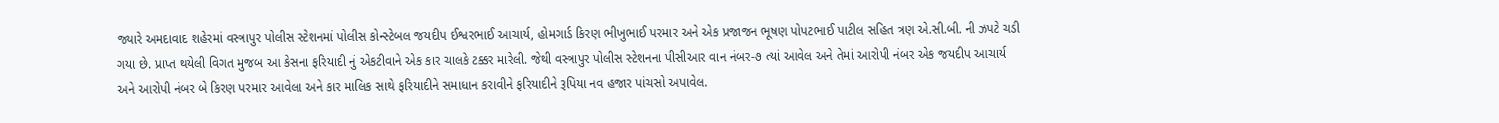જ્યારે અમદાવાદ શહેરમાં વસ્ત્રાપુર પોલીસ સ્ટેશનમાં પોલીસ કોન્સ્ટેબલ જયદીપ ઈશ્વરભાઈ આચાર્ય, હોમગાર્ડ કિરણ ભીખુભાઈ પરમાર અને એક પ્રજાજન ભૂષણ પોપટભાઈ પાટીલ સહિત ત્રણ એ.સી.બી. ની ઝપટે ચડી ગયા છે. પ્રાપ્ત થયેલી વિગત મુજબ આ કેસના ફરિયાદી નું એકટીવાને એક કાર ચાલકે ટક્કર મારેલી. જેથી વસ્ત્રાપુર પોલીસ સ્ટેશનના પીસીઆર વાન નંબર-૭ ત્યાં આવેલ અને તેમાં આરોપી નંબર એક જયદીપ આચાર્ય અને આરોપી નંબર બે કિરણ પરમાર આવેલા અને કાર માલિક સાથે ફરિયાદીને સમાધાન કરાવીને ફરિયાદીને રૂપિયા નવ હજાર પાંચસો અપાવેલ.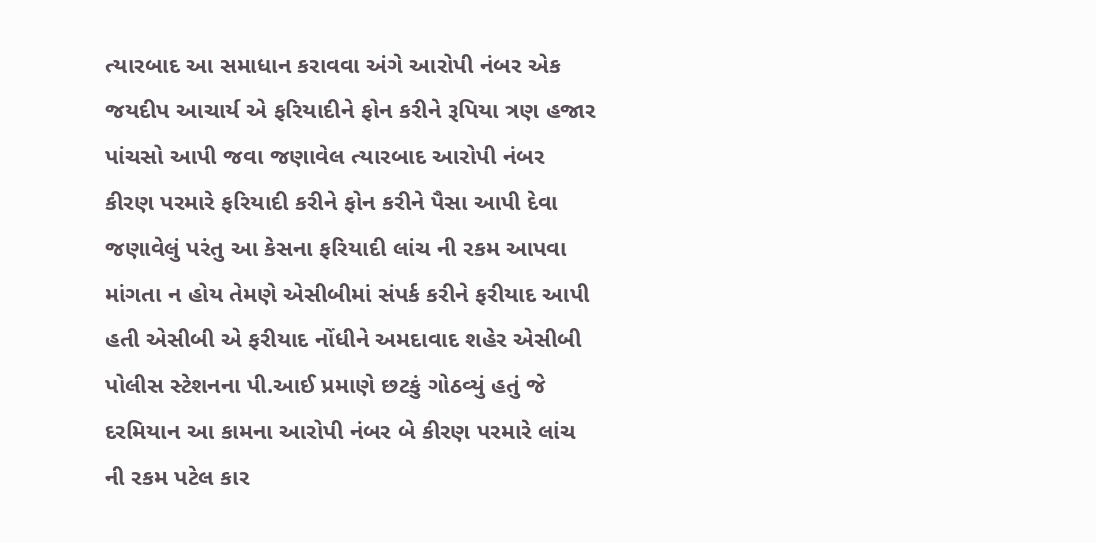ત્યારબાદ આ સમાધાન કરાવવા અંગે આરોપી નંબર એક જયદીપ આચાર્ય એ ફરિયાદીને ફોન કરીને રૂપિયા ત્રણ હજાર પાંચસો આપી જવા જણાવેલ ત્યારબાદ આરોપી નંબર કીરણ પરમારે ફરિયાદી કરીને ફોન કરીને પૈસા આપી દેવા જણાવેલું પરંતુ આ કેસના ફરિયાદી લાંચ ની રકમ આપવા માંગતા ન હોય તેમણે એસીબીમાં સંપર્ક કરીને ફરીયાદ આપી હતી એસીબી એ ફરીયાદ નોંધીને અમદાવાદ શહેર એસીબી પોલીસ સ્ટેશનના પી.આઈ પ્રમાણે છટકું ગોઠવ્યું હતું જે દરમિયાન આ કામના આરોપી નંબર બે કીરણ પરમારે લાંચ ની રકમ પટેલ કાર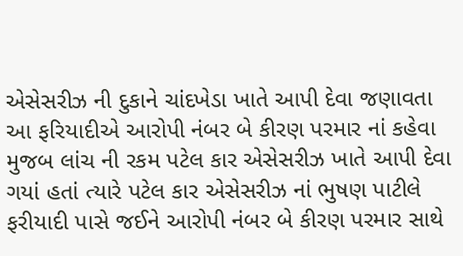એસેસરીઝ ની દુકાને ચાંદખેડા ખાતે આપી દેવા જણાવતા આ ફરિયાદીએ આરોપી નંબર બે કીરણ પરમાર નાં કહેવા મુજબ લાંચ ની રકમ પટેલ કાર એસેસરીઝ ખાતે આપી દેવા ગયાં હતાં ત્યારે પટેલ કાર એસેસરીઝ નાં ભુષણ પાટીલે ફરીયાદી પાસે જઈને આરોપી નંબર બે કીરણ પરમાર સાથે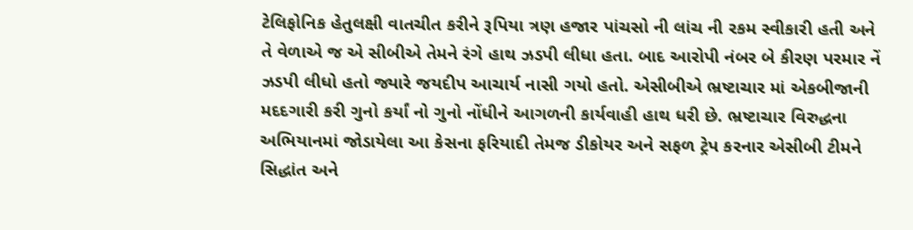ટેલિફોનિક હેતુલક્ષી વાતચીત કરીને રૂપિયા ત્રણ હજાર પાંચસો ની લાંચ ની રકમ સ્વીકારી હતી અને તે વેળાએ જ એ સીબીએ તેમને રંગે હાથ ઝડપી લીધા હતા. બાદ આરોપી નંબર બે કીરણ પરમાર નેં ઝડપી લીધો હતો જ્યારે જયદીપ આચાર્ય નાસી ગયો હતો. એસીબીએ ભ્રષ્ટાચાર માં એકબીજાની મદદગારી કરી ગુનો કર્યાં નો ગુનો નોંધીને આગળની કાર્યવાહી હાથ ધરી છે. ભ્રષ્ટાચાર વિરુદ્ધના અભિયાનમાં જોડાયેલા આ કેસના ફરિયાદી તેમજ ડીકોયર અને સફળ ટ્રેપ કરનાર એસીબી ટીમને સિદ્ધાંત અને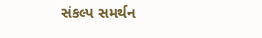સંકલ્પ સમર્થન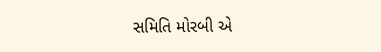સમિતિ મોરબી એ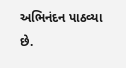અભિનંદન પાઠવ્યા છે.